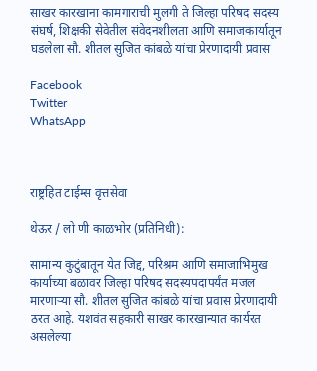साखर कारखाना कामगाराची मुलगी ते जिल्हा परिषद सदस्य संघर्ष, शिक्षकी सेवेतील संवेदनशीलता आणि समाजकार्यातून घडलेला सौ. शीतल सुजित कांबळे यांचा प्रेरणादायी प्रवास

Facebook
Twitter
WhatsApp



राष्ट्रहित टाईम्स वृत्तसेवा

थेऊर / लो णी काळभोर (प्रतिनिधी):

सामान्य कुटुंबातून येत जिद्द, परिश्रम आणि समाजाभिमुख कार्याच्या बळावर जिल्हा परिषद सदस्यपदापर्यंत मजल मारणाऱ्या सौ. शीतल सुजित कांबळे यांचा प्रवास प्रेरणादायी ठरत आहे. यशवंत सहकारी साखर कारखान्यात कार्यरत असलेल्या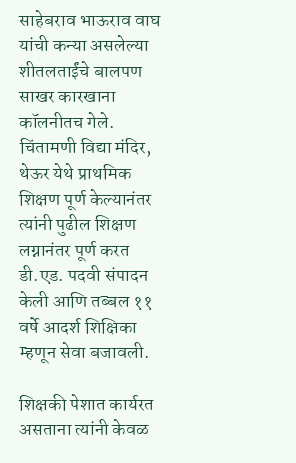साहेबराव भाऊराव वाघ यांची कन्या असलेल्या शीतलताईंचे बालपण साखर कारखाना कॉलनीतच गेले. चिंतामणी विद्या मंदिर, थेऊर येथे प्राथमिक शिक्षण पूर्ण केल्यानंतर त्यांनी पुढील शिक्षण लग्नानंतर पूर्ण करत डी.एड. पदवी संपादन केली आणि तब्बल ११ वर्षे आदर्श शिक्षिका म्हणून सेवा बजावली.

शिक्षकी पेशात कार्यरत असताना त्यांनी केवळ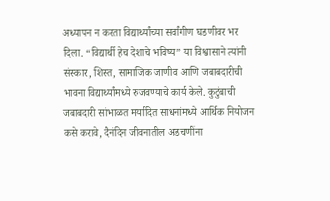अध्यापन न करता विद्यार्थ्यांच्या सर्वांगीण घडणीवर भर दिला. “विद्यार्थी हेच देशाचे भविष्य” या विश्वासाने त्यांनी संस्कार, शिस्त, सामाजिक जाणीव आणि जबाबदारीची भावना विद्यार्थ्यांमध्ये रुजवण्याचे कार्य केले. कुटुंबाची जबाबदारी सांभाळत मर्यादित साधनांमध्ये आर्थिक नियोजन कसे करावे, दैनंदिन जीवनातील अडचणींना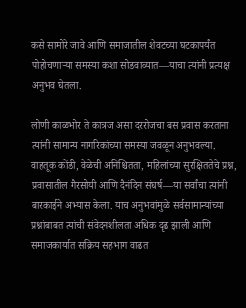कसे सामोरे जावे आणि समाजातील शेवटच्या घटकापर्यंत पोहोचणाऱ्या समस्या कशा सोडवाव्यात—याचा त्यांनी प्रत्यक्ष अनुभव घेतला.

लोणी काळभोर ते कात्रज असा दररोजचा बस प्रवास करताना त्यांनी सामान्य नागरिकांच्या समस्या जवळून अनुभवल्या. वाहतूक कोंडी, वेळेची अनिश्चितता, महिलांच्या सुरक्षिततेचे प्रश्न, प्रवासातील गैरसोयी आणि दैनंदिन संघर्ष—या सर्वांचा त्यांनी बारकाईने अभ्यास केला. याच अनुभवांमुळे सर्वसामान्यांच्या प्रश्नांबाबत त्यांची संवेदनशीलता अधिक दृढ झाली आणि समाजकार्यात सक्रिय सहभाग वाढत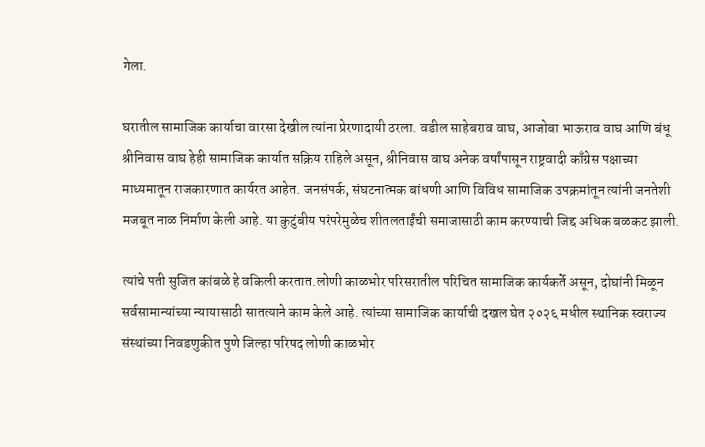गेला.

घरातील सामाजिक कार्याचा वारसा देखील त्यांना प्रेरणादायी ठरला. वडील साहेबराव वाघ, आजोबा भाऊराव वाघ आणि बंधू श्रीनिवास वाघ हेही सामाजिक कार्यात सक्रिय राहिले असून, श्रीनिवास वाघ अनेक वर्षांपासून राष्ट्रवादी काँग्रेस पक्षाच्या माध्यमातून राजकारणात कार्यरत आहेत. जनसंपर्क, संघटनात्मक बांधणी आणि विविध सामाजिक उपक्रमांतून त्यांनी जनतेशी मजबूत नाळ निर्माण केली आहे. या कुटुंबीय परंपरेमुळेच शीतलताईंची समाजासाठी काम करण्याची जिद्द अधिक बळकट झाली.

त्यांचे पती सुजित कांबळे हे वकिली करतात.लोणी काळभोर परिसरातील परिचित सामाजिक कार्यकर्ते असून, दोघांनी मिळून सर्वसामान्यांच्या न्यायासाठी सातत्याने काम केले आहे. त्यांच्या सामाजिक कार्याची दखल घेत २०२६ मधील स्थानिक स्वराज्य संस्थांच्या निवडणुकीत पुणे जिल्हा परिषद लोणी काळभोर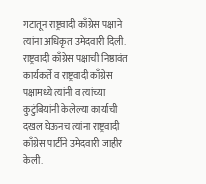गटातून राष्ट्रवादी काँग्रेस पक्षाने त्यांना अधिकृत उमेदवारी दिली. राष्ट्रवादी काँग्रेस पक्षाची निष्ठावंत कार्यकर्ते व राष्ट्रवादी काँग्रेस पक्षामध्ये त्यांनी व त्यांच्या कुटुंबियांनी केलेल्या कार्याची दखल घेऊनच त्यांना राष्ट्रवादी काँग्रेस पार्टीने उमेदवारी जाहीर केली.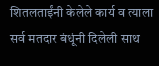शितलताईंनी केलेले कार्य व त्याला सर्व मतदार बंधूंनी दिलेली साथ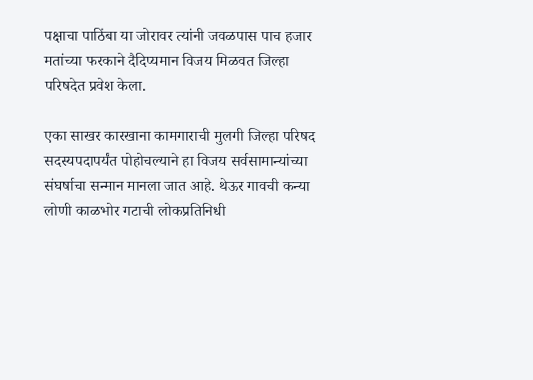पक्षाचा पाठिंबा या जोरावर त्यांनी जवळपास पाच हजार मतांच्या फरकाने दैदिप्यमान विजय मिळवत जिल्हा परिषदेत प्रवेश केला.

एका साखर कारखाना कामगाराची मुलगी जिल्हा परिषद सदस्यपदापर्यंत पोहोचल्याने हा विजय सर्वसामान्यांच्या संघर्षाचा सन्मान मानला जात आहे. थेऊर गावची कन्या लोणी काळभोर गटाची लोकप्रतिनिधी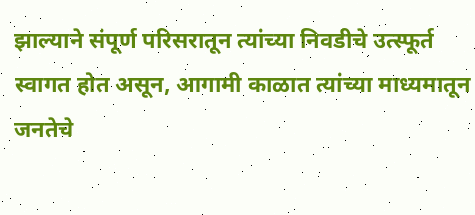झाल्याने संपूर्ण परिसरातून त्यांच्या निवडीचे उत्स्फूर्त स्वागत होत असून, आगामी काळात त्यांच्या माध्यमातून जनतेचे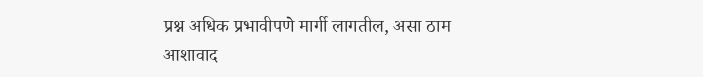प्रश्न अधिक प्रभावीपणे मार्गी लागतील, असा ठाम आशावाद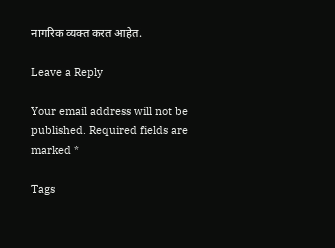नागरिक व्यक्त करत आहेत.

Leave a Reply

Your email address will not be published. Required fields are marked *

Tags